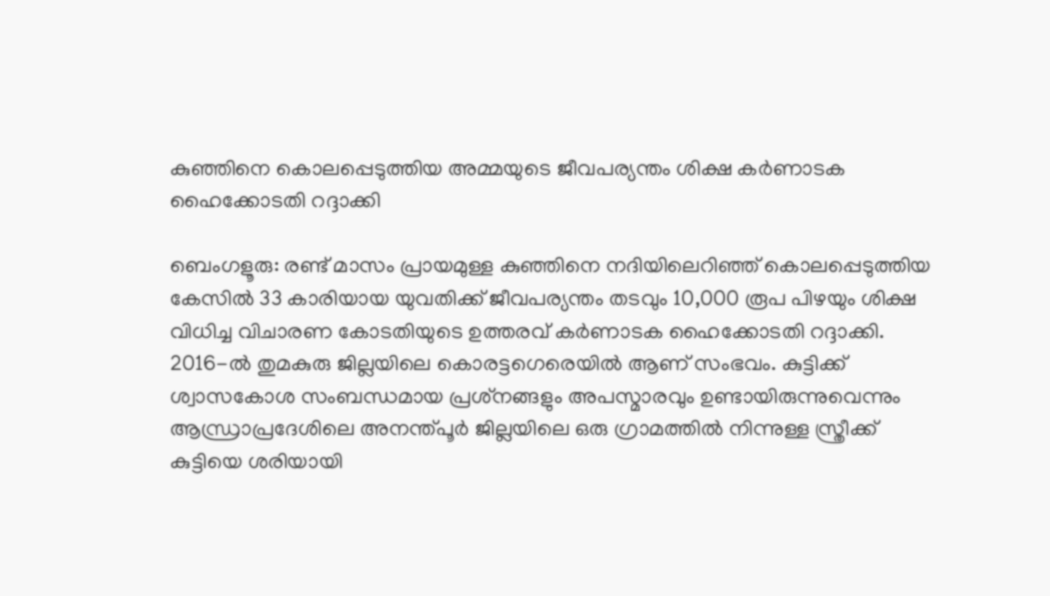കുഞ്ഞിനെ കൊലപ്പെടുത്തിയ അമ്മയുടെ ജീവപര്യന്തം ശിക്ഷ കർണാടക ഹൈക്കോടതി റദ്ദാക്കി

ബെംഗളൂരു: രണ്ട് മാസം പ്രായമുള്ള കുഞ്ഞിനെ നദിയിലെറിഞ്ഞ് കൊലപ്പെടുത്തിയ കേസിൽ 33 കാരിയായ യുവതിക്ക് ജീവപര്യന്തം തടവും 10,000 രൂപ പിഴയും ശിക്ഷ വിധിച്ച വിചാരണ കോടതിയുടെ ഉത്തരവ് കർണാടക ഹൈക്കോടതി റദ്ദാക്കി. 2016-ൽ തുമകുരു ജില്ലയിലെ കൊരട്ടഗെരെയിൽ ആണ് സംഭവം. കുട്ടിക്ക് ശ്വാസകോശ സംബന്ധമായ പ്രശ്‌നങ്ങളും അപസ്മാരവും ഉണ്ടായിരുന്നുവെന്നും ആന്ധ്രാപ്രദേശിലെ അനന്ത്പൂർ ജില്ലയിലെ ഒരു ഗ്രാമത്തിൽ നിന്നുള്ള സ്ത്രീക്ക് കുട്ടിയെ ശരിയായി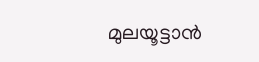മുലയൂട്ടാൻ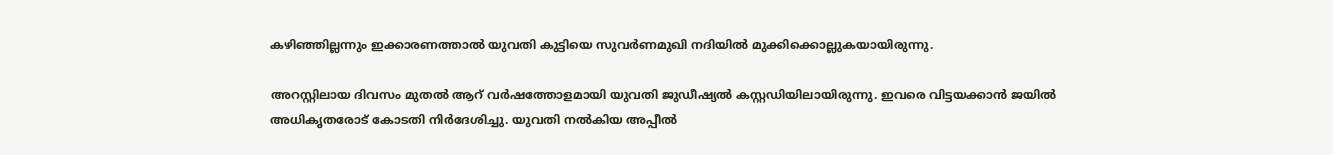കഴിഞ്ഞില്ലന്നും ഇക്കാരണത്താൽ യുവതി കുട്ടിയെ സുവർണമുഖി നദിയിൽ മുക്കിക്കൊല്ലുകയായിരുന്നു.

അറസ്റ്റിലായ ദിവസം മുതൽ ആറ് വർഷത്തോളമായി യുവതി ജുഡീഷ്യൽ കസ്റ്റഡിയിലായിരുന്നു. ഇവരെ വിട്ടയക്കാൻ ജയിൽ അധികൃതരോട് കോടതി നിർദേശിച്ചു. യുവതി നൽകിയ അപ്പീൽ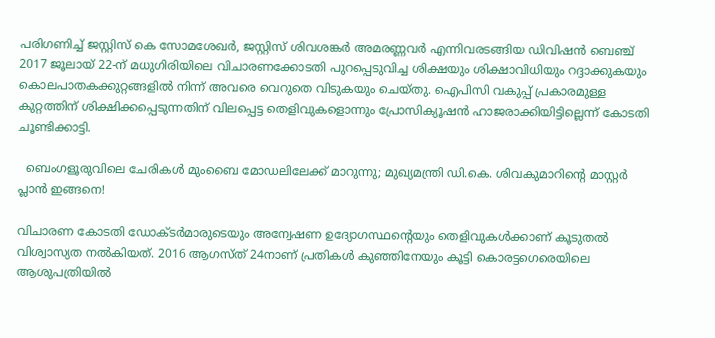പരിഗണിച്ച് ജസ്റ്റിസ് കെ സോമശേഖർ, ജസ്റ്റിസ് ശിവശങ്കർ അമരണ്ണവർ എന്നിവരടങ്ങിയ ഡിവിഷൻ ബെഞ്ച് 2017 ജൂലായ് 22-ന് മധുഗിരിയിലെ വിചാരണക്കോടതി പുറപ്പെടുവിച്ച ശിക്ഷയും ശിക്ഷാവിധിയും റദ്ദാക്കുകയും കൊലപാതകക്കുറ്റങ്ങളിൽ നിന്ന് അവരെ വെറുതെ വിടുകയും ചെയ്തു. ഐപിസി വകുപ്പ് പ്രകാരമുള്ള കുറ്റത്തിന് ശിക്ഷിക്കപ്പെടുന്നതിന് വിലപ്പെട്ട തെളിവുകളൊന്നും പ്രോസിക്യൂഷൻ ഹാജരാക്കിയിട്ടില്ലെന്ന് കോടതി ചൂണ്ടിക്കാട്ടി.

  ബെംഗളൂരുവിലെ ചേരികൾ മുംബൈ മോഡലിലേക്ക് മാറുന്നു; മുഖ്യമന്ത്രി ഡി.കെ. ശിവകുമാറിന്റെ മാസ്റ്റർ പ്ലാൻ ഇങ്ങനെ!

വിചാരണ കോടതി ഡോക്ടർമാരുടെയും അന്വേഷണ ഉദ്യോഗസ്ഥന്റെയും തെളിവുകൾക്കാണ് കൂടുതൽ വിശ്വാസ്യത നൽകിയത്. 2016 ആഗസ്ത് 24നാണ് പ്രതികൾ കുഞ്ഞിനേയും കൂട്ടി കൊരട്ടഗെരെയിലെ ആശുപത്രിയിൽ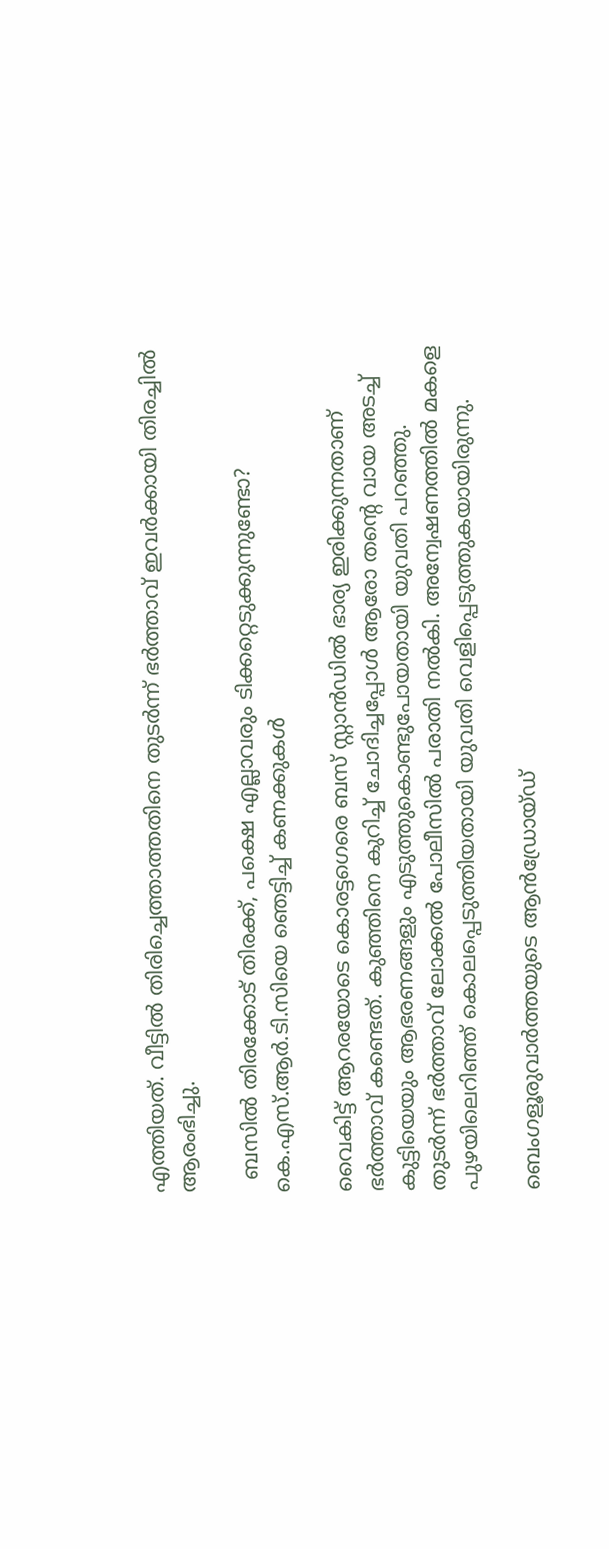എത്തിയത്. വീട്ടിൽ തിരിച്ചെത്താത്തതിനെ തുടർന്ന് ഭർത്താവ് ഇവർക്കായി തിരച്ചിൽ ആരംഭിച്ചു.

  ബസിൽ തിരക്കോട് തിരക്ക്, പക്ഷെ എല്ലാവരും ടിക്കറ്റെടുക്കുന്നുണ്ടോ? കെ.എസ്.ആർ.ടി.സിയെ ഞെട്ടിച്ച് കണക്കുകൾ

വൈകിട്ട് ആറരയോടെ കൊരട്ടഗെരെ ബസ് സ്റ്റാൻഡിൽ ഭാര്യ ഇരിക്കുന്നതാണ് ഭർത്താവ് കണ്ടെത്. കുഞ്ഞിനെ കുറിച്ച് ചോദിച്ചപ്പോൾ ആരോ തന്റെ വായ അടച്ച് കുട്ടിയെയും ആഭരണങ്ങളും എടുത്തുകൊണ്ടുപോയതായി യുവതി പറഞ്ഞു. തുടർന്ന് ഭർത്താവ് ലോക്കൽ പോലീസിൽ പരാതി നൽകി. അന്വേഷണത്തിൽ മകളെ പുഴയിലെറിഞ്ഞ് കൊലപ്പെടുത്തിയതായി യുവതി വെളിപ്പെടുത്തുകയായിരുന്നു.

ബെംഗളൂരുവാർത്തയുടെ ആൻഡ്രോയ്ഡ്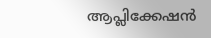ആപ്ലിക്കേഷൻ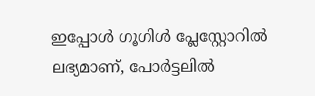ഇപ്പോൾ ഗൂഗിൾ പ്ലേസ്റ്റോറിൽ ലഭ്യമാണ്, പോർട്ടലിൽ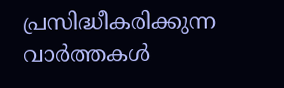പ്രസിദ്ധീകരിക്കുന്ന വാർത്തകൾ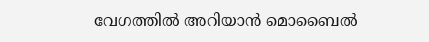വേഗത്തിൽ അറിയാൻ മൊബൈൽ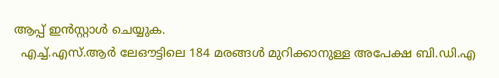ആപ്പ് ഇൻസ്റ്റാൾ ചെയ്യുക.
  എച്ച്.എസ്.ആർ ലേഔട്ടിലെ 184 മരങ്ങൾ മുറിക്കാനുള്ള അപേക്ഷ ബി.ഡി.എ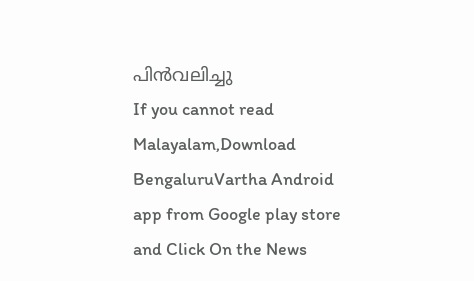പിൻവലിച്ചു
If you cannot read Malayalam,Download BengaluruVartha Android app from Google play store and Click On the News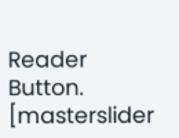Reader Button. [masterslider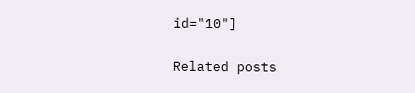id="10"]

Related posts